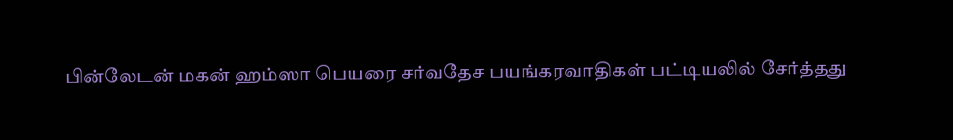பின்லேடன் மகன் ஹம்ஸா பெயரை சர்வதேச பயங்கரவாதிகள் பட்டியலில் சேர்த்தது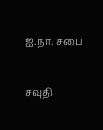ஐ.நா. சபை

சவுதி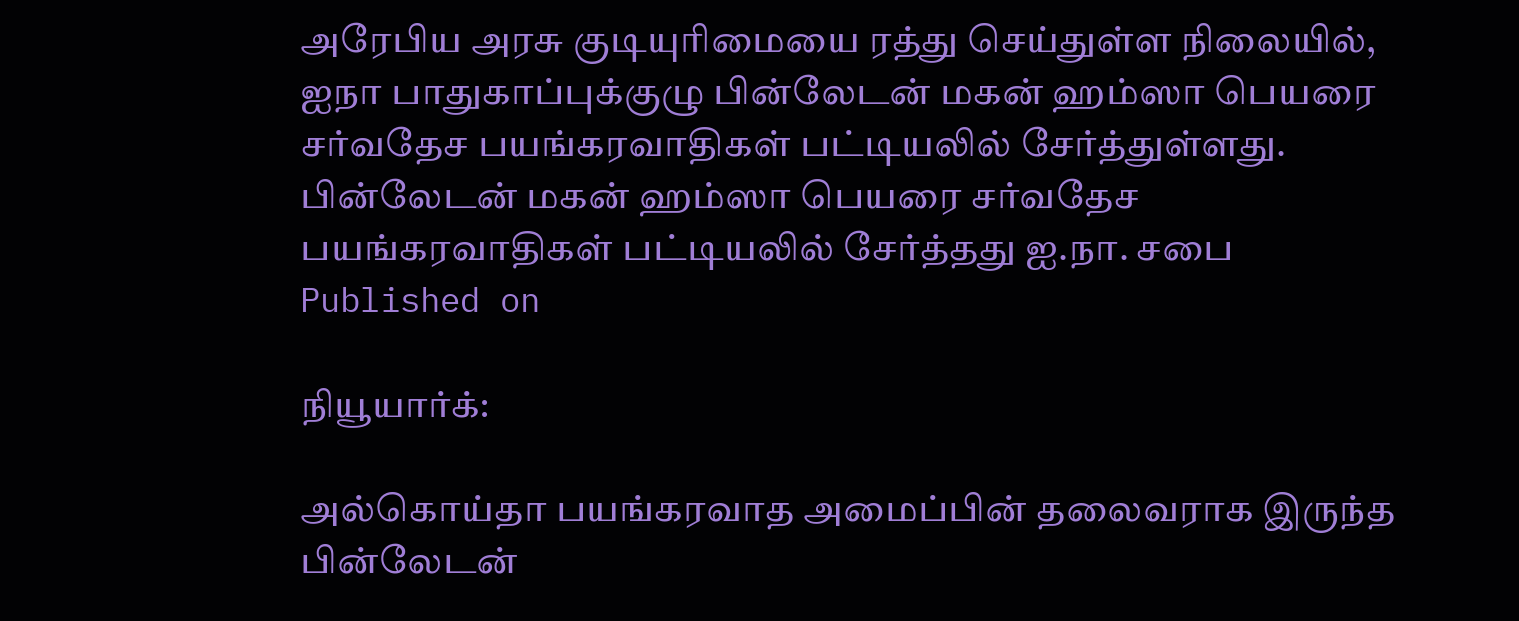அரேபிய அரசு குடியுரிமையை ரத்து செய்துள்ள நிலையில், ஐநா பாதுகாப்புக்குழு பின்லேடன் மகன் ஹம்ஸா பெயரை சர்வதேச பயங்கரவாதிகள் பட்டியலில் சேர்த்துள்ளது.
பின்லேடன் மகன் ஹம்ஸா பெயரை சர்வதேச பயங்கரவாதிகள் பட்டியலில் சேர்த்தது ஐ.நா. சபை
Published on

நியூயார்க்:

அல்கொய்தா பயங்கரவாத அமைப்பின் தலைவராக இருந்த பின்லேடன்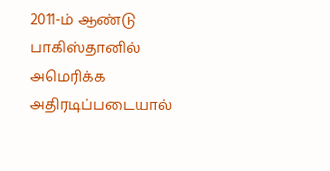2011-ம் ஆண்டு பாகிஸ்தானில் அமெரிக்க அதிரடிப்படையால்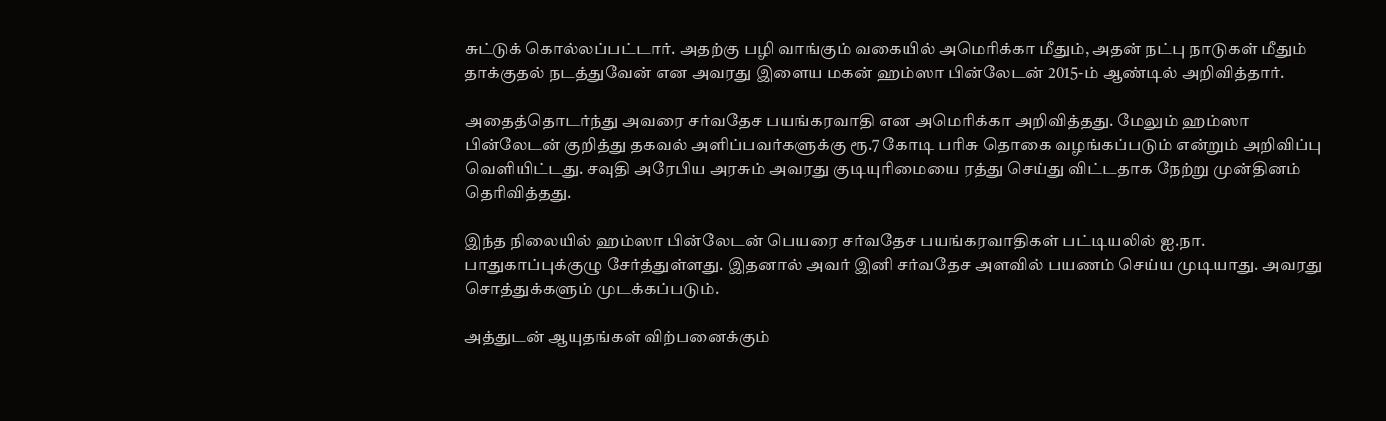சுட்டுக் கொல்லப்பட்டார். அதற்கு பழி வாங்கும் வகையில் அமெரிக்கா மீதும், அதன் நட்பு நாடுகள் மீதும் தாக்குதல் நடத்துவேன் என அவரது இளைய மகன் ஹம்ஸா பின்லேடன் 2015-ம் ஆண்டில் அறிவித்தார்.

அதைத்தொடர்ந்து அவரை சர்வதேச பயங்கரவாதி என அமெரிக்கா அறிவித்தது. மேலும் ஹம்ஸா பின்லேடன் குறித்து தகவல் அளிப்பவர்களுக்கு ரூ.7 கோடி பரிசு தொகை வழங்கப்படும் என்றும் அறிவிப்பு வெளியிட்டது. சவுதி அரேபிய அரசும் அவரது குடியுரிமையை ரத்து செய்து விட்டதாக நேற்று முன்தினம் தெரிவித்தது.

இந்த நிலையில் ஹம்ஸா பின்லேடன் பெயரை சர்வதேச பயங்கரவாதிகள் பட்டியலில் ஐ.நா. பாதுகாப்புக்குழு சேர்த்துள்ளது. இதனால் அவர் இனி சர்வதேச அளவில் பயணம் செய்ய முடியாது. அவரது சொத்துக்களும் முடக்கப்படும்.

அத்துடன் ஆயுதங்கள் விற்பனைக்கும்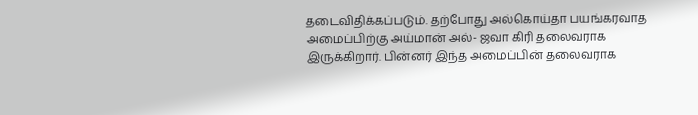தடைவிதிக்கப்படும். தற்போது அல்கொய்தா பயங்கரவாத அமைப்பிற்கு அய்மான் அல்- ஜவா கிரி தலைவராக இருக்கிறார். பின்னர் இந்த அமைப்பின் தலைவராக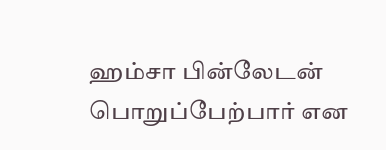ஹம்சா பின்லேடன் பொறுப்பேற்பார் என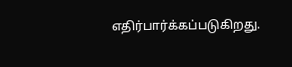எதிர்பார்க்கப்படுகிறது.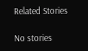Related Stories

No stories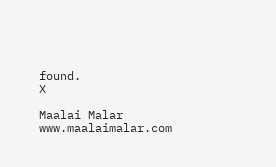found.
X

Maalai Malar
www.maalaimalar.com